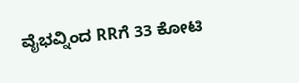ವೈಭವ್ನಿಂದ RRಗೆ 33 ಕೋಟಿ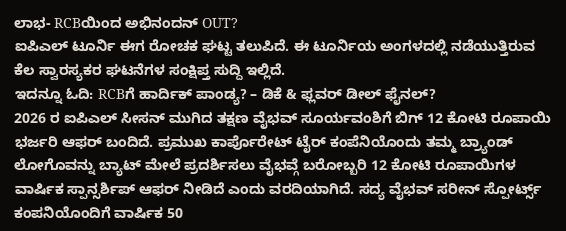ಲಾಭ- RCBಯಿಂದ ಅಭಿನಂದನ್ OUT?
ಐಪಿಎಲ್ ಟೂರ್ನಿ ಈಗ ರೋಚಕ ಘಟ್ಟ ತಲುಪಿದೆ. ಈ ಟೂರ್ನಿಯ ಅಂಗಳದಲ್ಲಿ ನಡೆಯುತ್ತಿರುವ ಕೆಲ ಸ್ವಾರಸ್ಯಕರ ಘಟನೆಗಳ ಸಂಕ್ಷಿಪ್ತ ಸುದ್ದಿ ಇಲ್ಲಿದೆ.
ಇದನ್ನೂ ಓದಿ: RCBಗೆ ಹಾರ್ದಿಕ್ ಪಾಂಡ್ಯ? – ಡಿಕೆ & ಫ್ಲವರ್ ಡೀಲ್ ಫೈನಲ್?
2026 ರ ಐಪಿಎಲ್ ಸೀಸನ್ ಮುಗಿದ ತಕ್ಷಣ ವೈಭವ್ ಸೂರ್ಯವಂಶಿಗೆ ಬಿಗ್ 12 ಕೋಟಿ ರೂಪಾಯಿ ಭರ್ಜರಿ ಆಫರ್ ಬಂದಿದೆ. ಪ್ರಮುಖ ಕಾರ್ಪೊರೇಟ್ ಟೈರ್ ಕಂಪೆನಿಯೊಂದು ತಮ್ಮ ಬ್ರ್ಯಾಂಡ್ ಲೋಗೊವನ್ನು ಬ್ಯಾಟ್ ಮೇಲೆ ಪ್ರದರ್ಶಿಸಲು ವೈಭವ್ಗೆ ಬರೋಬ್ಬರಿ 12 ಕೋಟಿ ರೂಪಾಯಿಗಳ ವಾರ್ಷಿಕ ಸ್ಪಾನ್ಸರ್ಶಿಪ್ ಆಫರ್ ನೀಡಿದೆ ಎಂದು ವರದಿಯಾಗಿದೆ. ಸದ್ಯ ವೈಭವ್ ಸರೀನ್ ಸ್ಪೋರ್ಟ್ಸ್ ಕಂಪನಿಯೊಂದಿಗೆ ವಾರ್ಷಿಕ 50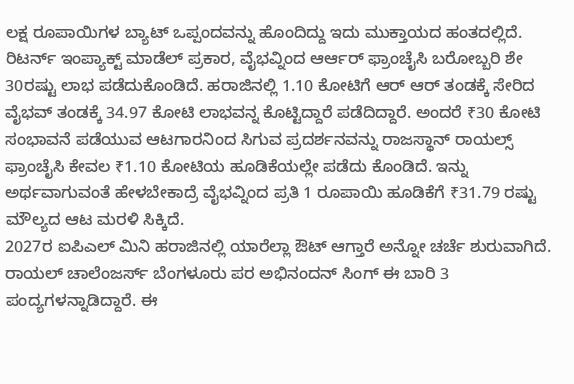ಲಕ್ಷ ರೂಪಾಯಿಗಳ ಬ್ಯಾಟ್ ಒಪ್ಪಂದವನ್ನು ಹೊಂದಿದ್ದು ಇದು ಮುಕ್ತಾಯದ ಹಂತದಲ್ಲಿದೆ.
ರಿಟರ್ನ್ ಇಂಪ್ಯಾಕ್ಟ್ ಮಾಡೆಲ್ ಪ್ರಕಾರ, ವೈಭವ್ನಿಂದ ಆರ್ಆರ್ ಫ್ರಾಂಚೈಸಿ ಬರೋಬ್ಬರಿ ಶೇ 30ರಷ್ಟು ಲಾಭ ಪಡೆದುಕೊಂಡಿದೆ. ಹರಾಜಿನಲ್ಲಿ 1.10 ಕೋಟಿಗೆ ಆರ್ ಆರ್ ತಂಡಕ್ಕೆ ಸೇರಿದ ವೈಭವ್ ತಂಡಕ್ಕೆ 34.97 ಕೋಟಿ ಲಾಭವನ್ನ ಕೊಟ್ಟಿದ್ದಾರೆ ಪಡೆದಿದ್ದಾರೆ. ಅಂದರೆ ₹30 ಕೋಟಿ ಸಂಭಾವನೆ ಪಡೆಯುವ ಆಟಗಾರನಿಂದ ಸಿಗುವ ಪ್ರದರ್ಶನವನ್ನು ರಾಜಸ್ಥಾನ್ ರಾಯಲ್ಸ್ ಫ್ರಾಂಚೈಸಿ ಕೇವಲ ₹1.10 ಕೋಟಿಯ ಹೂಡಿಕೆಯಲ್ಲೇ ಪಡೆದು ಕೊಂಡಿದೆ. ಇನ್ನು ಅರ್ಥವಾಗುವಂತೆ ಹೇಳಬೇಕಾದ್ರೆ ವೈಭವ್ನಿಂದ ಪ್ರತಿ 1 ರೂಪಾಯಿ ಹೂಡಿಕೆಗೆ ₹31.79 ರಷ್ಟು ಮೌಲ್ಯದ ಆಟ ಮರಳಿ ಸಿಕ್ಕಿದೆ.
2027ರ ಐಪಿಎಲ್ ಮಿನಿ ಹರಾಜಿನಲ್ಲಿ ಯಾರೆಲ್ಲಾ ಔಟ್ ಆಗ್ತಾರೆ ಅನ್ನೋ ಚರ್ಚೆ ಶುರುವಾಗಿದೆ. ರಾಯಲ್ ಚಾಲೆಂಜರ್ಸ್ ಬೆಂಗಳೂರು ಪರ ಅಭಿನಂದನ್ ಸಿಂಗ್ ಈ ಬಾರಿ 3 ಪಂದ್ಯಗಳನ್ನಾಡಿದ್ದಾರೆ. ಈ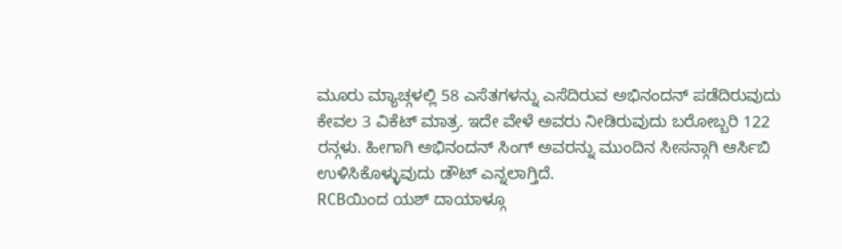ಮೂರು ಮ್ಯಾಚ್ಗಳಲ್ಲಿ 58 ಎಸೆತಗಳನ್ನು ಎಸೆದಿರುವ ಅಭಿನಂದನ್ ಪಡೆದಿರುವುದು ಕೇವಲ 3 ವಿಕೆಟ್ ಮಾತ್ರ. ಇದೇ ವೇಳೆ ಅವರು ನೀಡಿರುವುದು ಬರೋಬ್ಬರಿ 122 ರನ್ಗಳು. ಹೀಗಾಗಿ ಅಭಿನಂದನ್ ಸಿಂಗ್ ಅವರನ್ನು ಮುಂದಿನ ಸೀಸನ್ಗಾಗಿ ಆರ್ಸಿಬಿ ಉಳಿಸಿಕೊಳ್ಳುವುದು ಡೌಟ್ ಎನ್ನಲಾಗ್ತಿದೆ.
RCBಯಿಂದ ಯಶ್ ದಾಯಾಳ್ಗೂ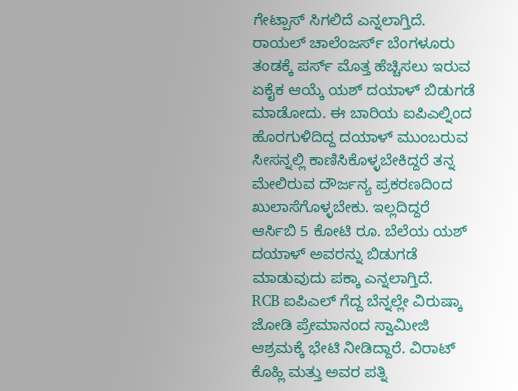ಗೇಟ್ಪಾಸ್ ಸಿಗಲಿದೆ ಎನ್ನಲಾಗ್ತಿದೆ. ರಾಯಲ್ ಚಾಲೆಂಜರ್ಸ್ ಬೆಂಗಳೂರು ತಂಡಕ್ಕೆ ಪರ್ಸ್ ಮೊತ್ತ ಹೆಚ್ಚಿಸಲು ಇರುವ ಏಕೈಕ ಆಯ್ಕೆ ಯಶ್ ದಯಾಳ್ ಬಿಡುಗಡೆ ಮಾಡೋದು. ಈ ಬಾರಿಯ ಐಪಿಎಲ್ನಿಂದ ಹೊರಗುಳಿದಿದ್ದ ದಯಾಳ್ ಮುಂಬರುವ ಸೀಸನ್ನಲ್ಲಿ ಕಾಣಿಸಿಕೊಳ್ಳಬೇಕಿದ್ದರೆ ತನ್ನ ಮೇಲಿರುವ ದೌರ್ಜನ್ಯ ಪ್ರಕರಣದಿಂದ ಖುಲಾಸೆಗೊಳ್ಳಬೇಕು. ಇಲ್ಲದಿದ್ದರೆ ಆರ್ಸಿಬಿ 5 ಕೋಟಿ ರೂ. ಬೆಲೆಯ ಯಶ್ ದಯಾಳ್ ಅವರನ್ನು ಬಿಡುಗಡೆ ಮಾಡುವುದು ಪಕ್ಕಾ ಎನ್ನಲಾಗ್ತಿದೆ.
RCB ಐಪಿಎಲ್ ಗೆದ್ದ ಬೆನ್ನಲ್ಲೇ ವಿರುಷ್ಕಾ ಜೋಡಿ ಪ್ರೇಮಾನಂದ ಸ್ವಾಮೀಜಿ ಆಶ್ರಮಕ್ಕೆ ಭೇಟಿ ನೀಡಿದ್ದಾರೆ. ವಿರಾಟ್ ಕೊಹ್ಲಿ ಮತ್ತು ಅವರ ಪತ್ನಿ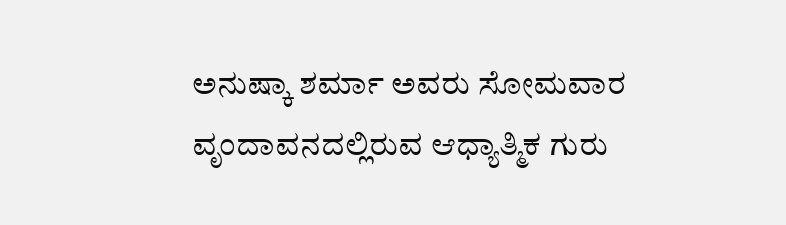ಅನುಷ್ಕಾ ಶರ್ಮಾ ಅವರು ಸೋಮವಾರ ವೃಂದಾವನದಲ್ಲಿರುವ ಆಧ್ಯಾತ್ಮಿಕ ಗುರು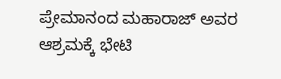ಪ್ರೇಮಾನಂದ ಮಹಾರಾಜ್ ಅವರ ಆಶ್ರಮಕ್ಕೆ ಭೇಟಿ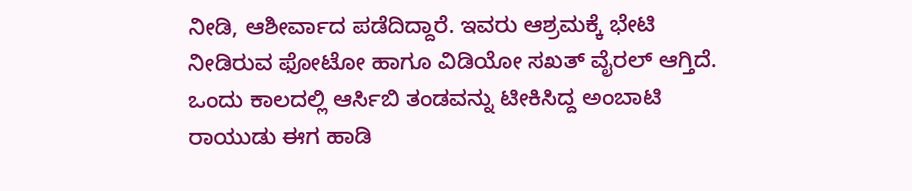ನೀಡಿ, ಆಶೀರ್ವಾದ ಪಡೆದಿದ್ದಾರೆ. ಇವರು ಆಶ್ರಮಕ್ಕೆ ಭೇಟಿ ನೀಡಿರುವ ಫೋಟೋ ಹಾಗೂ ವಿಡಿಯೋ ಸಖತ್ ವೈರಲ್ ಆಗ್ತಿದೆ.
ಒಂದು ಕಾಲದಲ್ಲಿ ಆರ್ಸಿಬಿ ತಂಡವನ್ನು ಟೀಕಿಸಿದ್ದ ಅಂಬಾಟಿ ರಾಯುಡು ಈಗ ಹಾಡಿ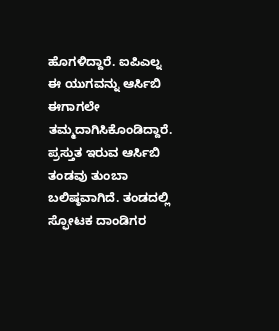ಹೊಗಳಿದ್ದಾರೆ. ಐಪಿಎಲ್ನ ಈ ಯುಗವನ್ನು ಆರ್ಸಿಬಿ ಈಗಾಗಲೇ ತಮ್ಮದಾಗಿಸಿಕೊಂಡಿದ್ದಾರೆ. ಪ್ರಸ್ತುತ ಇರುವ ಆರ್ಸಿಬಿ ತಂಡವು ತುಂಬಾ ಬಲಿಷ್ಠವಾಗಿದೆ. ತಂಡದಲ್ಲಿ ಸ್ಫೋಟಕ ದಾಂಡಿಗರ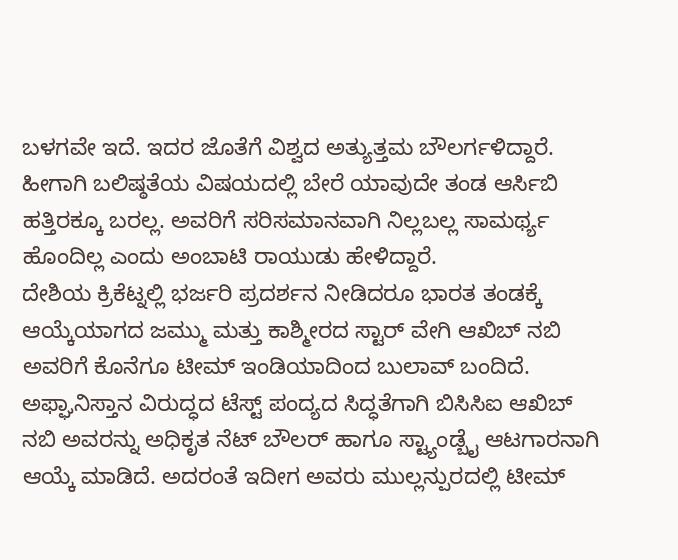ಬಳಗವೇ ಇದೆ. ಇದರ ಜೊತೆಗೆ ವಿಶ್ವದ ಅತ್ಯುತ್ತಮ ಬೌಲರ್ಗಳಿದ್ದಾರೆ. ಹೀಗಾಗಿ ಬಲಿಷ್ಠತೆಯ ವಿಷಯದಲ್ಲಿ ಬೇರೆ ಯಾವುದೇ ತಂಡ ಆರ್ಸಿಬಿ ಹತ್ತಿರಕ್ಕೂ ಬರಲ್ಲ. ಅವರಿಗೆ ಸರಿಸಮಾನವಾಗಿ ನಿಲ್ಲಬಲ್ಲ ಸಾಮರ್ಥ್ಯ ಹೊಂದಿಲ್ಲ ಎಂದು ಅಂಬಾಟಿ ರಾಯುಡು ಹೇಳಿದ್ದಾರೆ.
ದೇಶಿಯ ಕ್ರಿಕೆಟ್ನಲ್ಲಿ ಭರ್ಜರಿ ಪ್ರದರ್ಶನ ನೀಡಿದರೂ ಭಾರತ ತಂಡಕ್ಕೆ ಆಯ್ಕೆಯಾಗದ ಜಮ್ಮು ಮತ್ತು ಕಾಶ್ಮೀರದ ಸ್ಟಾರ್ ವೇಗಿ ಆಖಿಬ್ ನಬಿ ಅವರಿಗೆ ಕೊನೆಗೂ ಟೀಮ್ ಇಂಡಿಯಾದಿಂದ ಬುಲಾವ್ ಬಂದಿದೆ. ಅಫ್ಘಾನಿಸ್ತಾನ ವಿರುದ್ಧದ ಟೆಸ್ಟ್ ಪಂದ್ಯದ ಸಿದ್ಧತೆಗಾಗಿ ಬಿಸಿಸಿಐ ಆಖಿಬ್ ನಬಿ ಅವರನ್ನು ಅಧಿಕೃತ ನೆಟ್ ಬೌಲರ್ ಹಾಗೂ ಸ್ಟ್ಯಾಂಡ್ಬೈ ಆಟಗಾರನಾಗಿ ಆಯ್ಕೆ ಮಾಡಿದೆ. ಅದರಂತೆ ಇದೀಗ ಅವರು ಮುಲ್ಲನ್ಪುರದಲ್ಲಿ ಟೀಮ್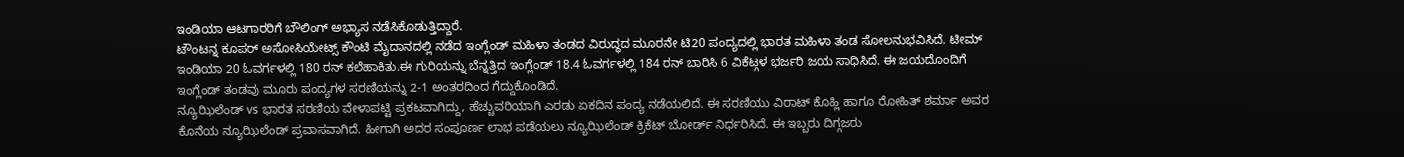ಇಂಡಿಯಾ ಆಟಗಾರರಿಗೆ ಬೌಲಿಂಗ್ ಅಭ್ಯಾಸ ನಡೆಸಿಕೊಡುತ್ತಿದ್ದಾರೆ.
ಟೌಂಟನ್ನ ಕೂಪರ್ ಅಸೋಸಿಯೇಟ್ಸ್ ಕೌಂಟಿ ಮೈದಾನದಲ್ಲಿ ನಡೆದ ಇಂಗ್ಲೆಂಡ್ ಮಹಿಳಾ ತಂಡದ ವಿರುದ್ಧದ ಮೂರನೇ ಟಿ20 ಪಂದ್ಯದಲ್ಲಿ ಭಾರತ ಮಹಿಳಾ ತಂಡ ಸೋಲನುಭವಿಸಿದೆ. ಟೀಮ್ ಇಂಡಿಯಾ 20 ಓವರ್ಗಳಲ್ಲಿ 180 ರನ್ ಕಲೆಹಾಕಿತು.ಈ ಗುರಿಯನ್ನು ಬೆನ್ನತ್ತಿದ ಇಂಗ್ಲೆಂಡ್ 18.4 ಓವರ್ಗಳಲ್ಲಿ 184 ರನ್ ಬಾರಿಸಿ 6 ವಿಕೆಟ್ಗಳ ಭರ್ಜರಿ ಜಯ ಸಾಧಿಸಿದೆ. ಈ ಜಯದೊಂದಿಗೆ ಇಂಗ್ಲೆಂಡ್ ತಂಡವು ಮೂರು ಪಂದ್ಯಗಳ ಸರಣಿಯನ್ನು 2-1 ಅಂತರದಿಂದ ಗೆದ್ದುಕೊಂಡಿದೆ.
ನ್ಯೂಝಿಲೆಂಡ್ vs ಭಾರತ ಸರಣಿಯ ವೇಳಾಪಟ್ಟಿ ಪ್ರಕಟವಾಗಿದ್ದು, ಹೆಚ್ಚುವರಿಯಾಗಿ ಎರಡು ಏಕದಿನ ಪಂದ್ಯ ನಡೆಯಲಿದೆ. ಈ ಸರಣಿಯು ವಿರಾಟ್ ಕೊಹ್ಲಿ ಹಾಗೂ ರೋಹಿತ್ ಶರ್ಮಾ ಅವರ ಕೊನೆಯ ನ್ಯೂಝಿಲೆಂಡ್ ಪ್ರವಾಸವಾಗಿದೆ. ಹೀಗಾಗಿ ಅದರ ಸಂಪೂರ್ಣ ಲಾಭ ಪಡೆಯಲು ನ್ಯೂಝಿಲೆಂಡ್ ಕ್ರಿಕೆಟ್ ಬೋರ್ಡ್ ನಿರ್ಧರಿಸಿದೆ. ಈ ಇಬ್ಬರು ದಿಗ್ಗಜರು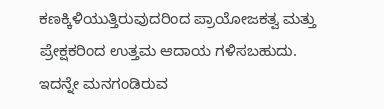ಕಣಕ್ಕಿಳಿಯುತ್ತಿರುವುದರಿಂದ ಪ್ರಾಯೋಜಕತ್ವ ಮತ್ತು ಪ್ರೇಕ್ಷಕರಿಂದ ಉತ್ತಮ ಆದಾಯ ಗಳಿಸಬಹುದು. ಇದನ್ನೇ ಮನಗಂಡಿರುವ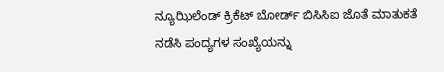ನ್ಯೂಝಿಲೆಂಡ್ ಕ್ರಿಕೆಟ್ ಬೋರ್ಡ್ ಬಿಸಿಸಿಐ ಜೊತೆ ಮಾತುಕತೆ ನಡೆಸಿ ಪಂದ್ಯಗಳ ಸಂಖ್ಯೆಯನ್ನು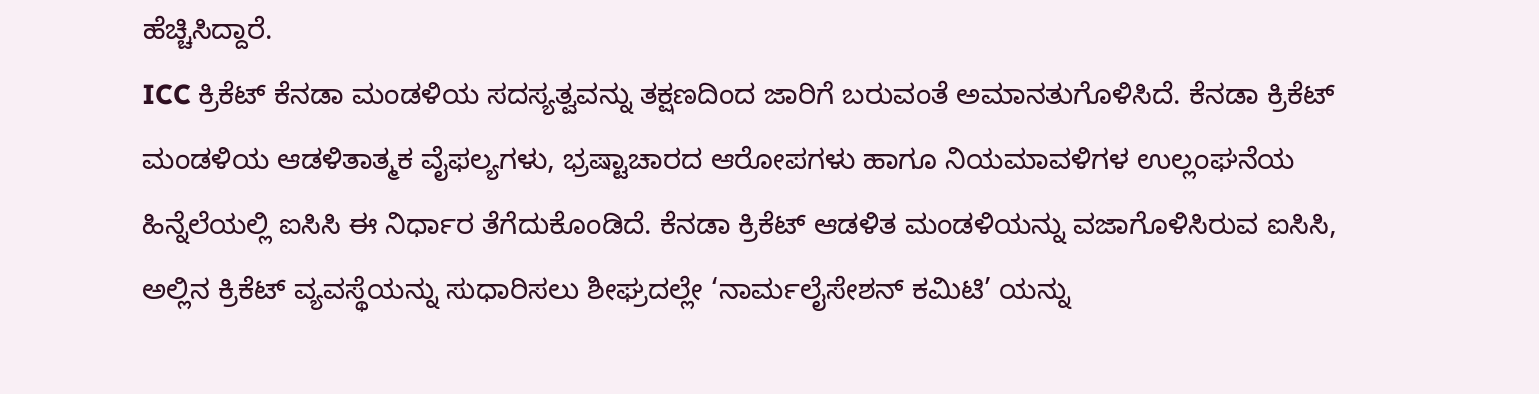ಹೆಚ್ಚಿಸಿದ್ದಾರೆ.
ICC ಕ್ರಿಕೆಟ್ ಕೆನಡಾ ಮಂಡಳಿಯ ಸದಸ್ಯತ್ವವನ್ನು ತಕ್ಷಣದಿಂದ ಜಾರಿಗೆ ಬರುವಂತೆ ಅಮಾನತುಗೊಳಿಸಿದೆ. ಕೆನಡಾ ಕ್ರಿಕೆಟ್ ಮಂಡಳಿಯ ಆಡಳಿತಾತ್ಮಕ ವೈಫಲ್ಯಗಳು, ಭ್ರಷ್ಟಾಚಾರದ ಆರೋಪಗಳು ಹಾಗೂ ನಿಯಮಾವಳಿಗಳ ಉಲ್ಲಂಘನೆಯ ಹಿನ್ನೆಲೆಯಲ್ಲಿ ಐಸಿಸಿ ಈ ನಿರ್ಧಾರ ತೆಗೆದುಕೊಂಡಿದೆ. ಕೆನಡಾ ಕ್ರಿಕೆಟ್ ಆಡಳಿತ ಮಂಡಳಿಯನ್ನು ವಜಾಗೊಳಿಸಿರುವ ಐಸಿಸಿ, ಅಲ್ಲಿನ ಕ್ರಿಕೆಟ್ ವ್ಯವಸ್ಥೆಯನ್ನು ಸುಧಾರಿಸಲು ಶೀಘ್ರದಲ್ಲೇ ‘ನಾರ್ಮಲೈಸೇಶನ್ ಕಮಿಟಿ’ ಯನ್ನು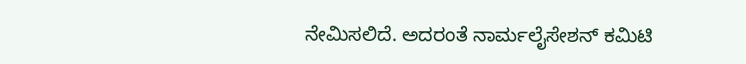ನೇಮಿಸಲಿದೆ. ಅದರಂತೆ ನಾರ್ಮಲೈಸೇಶನ್ ಕಮಿಟಿ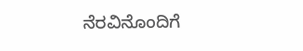ನೆರವಿನೊಂದಿಗೆ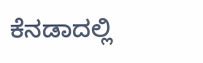ಕೆನಡಾದಲ್ಲಿ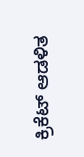ಕ್ರಿಕೆಟ್ ಆಡಳಿತ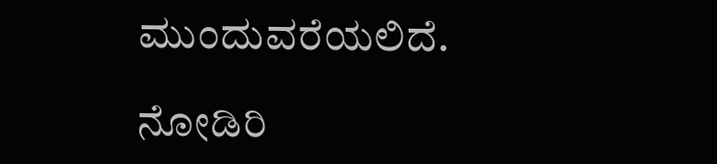ಮುಂದುವರೆಯಲಿದೆ.

ನೋಡಿರಿ